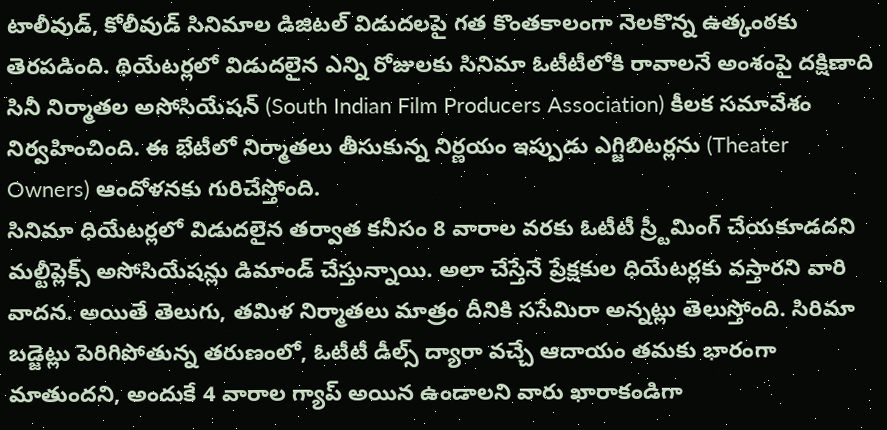టాలీవుడ్, కోలీవుడ్ సినిమాల డిజిటల్ విడుదలపై గత కొంతకాలంగా నెలకొన్న ఉత్కంఠకు తెరపడింది. థియేటర్లలో విడుదలైన ఎన్ని రోజులకు సినిమా ఓటీటీలోకి రావాలనే అంశంపై దక్షిణాది సినీ నిర్మాతల అసోసియేషన్ (South Indian Film Producers Association) కీలక సమావేశం నిర్వహించింది. ఈ భేటీలో నిర్మాతలు తీసుకున్న నిర్ణయం ఇప్పుడు ఎగ్జిబిటర్లను (Theater Owners) ఆందోళనకు గురిచేస్తోంది.
సినిమా ధియేటర్లలో విడుదలైన తర్వాత కనీసం 8 వారాల వరకు ఓటీటీ స్ర్టీమింగ్ చేయకూడదని మల్టీప్లెక్స్ అసోసియేషన్లు డిమాండ్ చేస్తున్నాయి. అలా చేస్తేనే ప్రేక్షకుల ధియేటర్లకు వస్తారని వారి వాదన. అయితే తెలుగు, తమిళ నిర్మాతలు మాత్రం దీనికి ససేమిరా అన్నట్లు తెలుస్తోంది. సిరిమా బడ్జెట్లు పెరిగిపోతున్న తరుణంలో, ఓటీటీ డీల్స్ ద్యారా వచ్చే ఆదాయం తమకు భారంగా మాతుందని, అందుకే 4 వారాల గ్యాప్ అయిన ఉండాలని వారు ఖారాకండిగా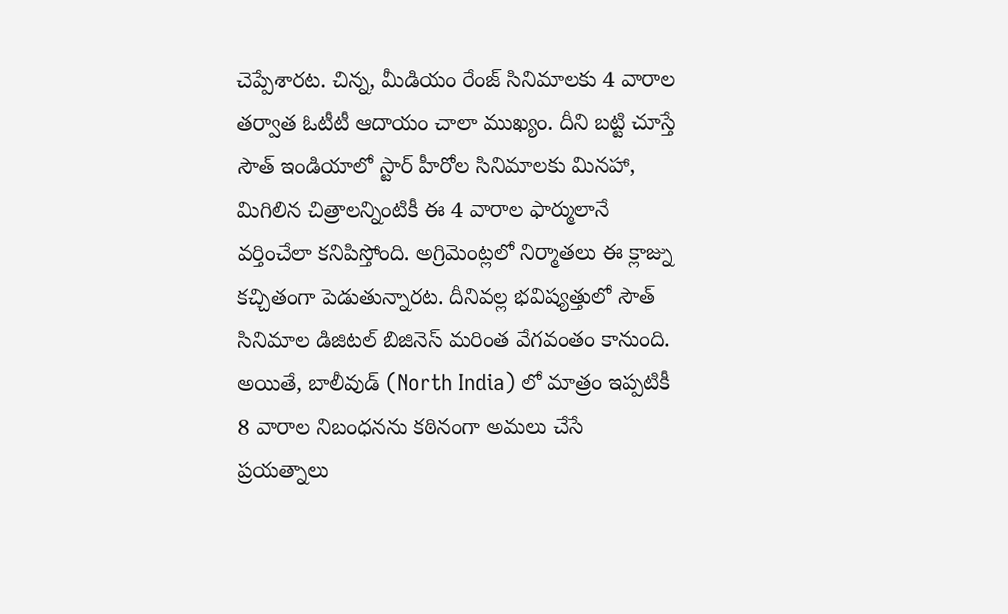చెప్పేశారట. చిన్న, మీడియం రేంజ్ సినిమాలకు 4 వారాల తర్వాత ఓటీటీ ఆదాయం చాలా ముఖ్యం. దీని బట్టి చూస్తే సౌత్ ఇండియాలో స్టార్ హీరోల సినిమాలకు మినహా, మిగిలిన చిత్రాలన్నింటికీ ఈ 4 వారాల ఫార్ములానే వర్తించేలా కనిపిస్తోంది. అగ్రిమెంట్లలో నిర్మాతలు ఈ క్లాజ్ను కచ్చితంగా పెడుతున్నారట. దీనివల్ల భవిష్యత్తులో సౌత్ సినిమాల డిజిటల్ బిజినెస్ మరింత వేగవంతం కానుంది. అయితే, బాలీవుడ్ (North India) లో మాత్రం ఇప్పటికీ 8 వారాల నిబంధనను కఠినంగా అమలు చేసే ప్రయత్నాలు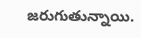జరుగుతున్నాయి.